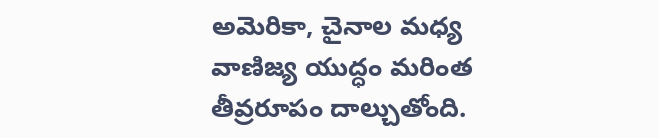అమెరికా, చైనాల మధ్య వాణిజ్య యుద్ధం మరింత తీవ్రరూపం దాల్చుతోంది.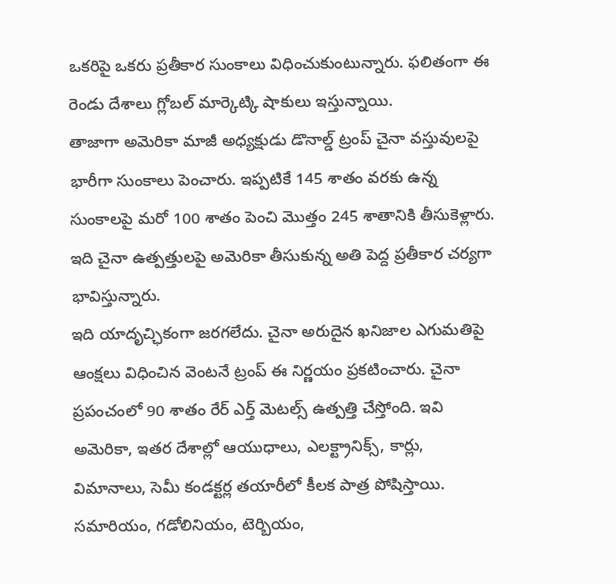ఒకరిపై ఒకరు ప్రతీకార సుంకాలు విధించుకుంటున్నారు. ఫలితంగా ఈ రెండు దేశాలు గ్లోబల్ మార్కెట్కి షాకులు ఇస్తున్నాయి.
తాజాగా అమెరికా మాజీ అధ్యక్షుడు డొనాల్డ్ ట్రంప్ చైనా వస్తువులపై భారీగా సుంకాలు పెంచారు. ఇప్పటికే 145 శాతం వరకు ఉన్న సుంకాలపై మరో 100 శాతం పెంచి మొత్తం 245 శాతానికి తీసుకెళ్లారు. ఇది చైనా ఉత్పత్తులపై అమెరికా తీసుకున్న అతి పెద్ద ప్రతీకార చర్యగా భావిస్తున్నారు.
ఇది యాదృచ్ఛికంగా జరగలేదు. చైనా అరుదైన ఖనిజాల ఎగుమతిపై ఆంక్షలు విధించిన వెంటనే ట్రంప్ ఈ నిర్ణయం ప్రకటించారు. చైనా ప్రపంచంలో 90 శాతం రేర్ ఎర్త్ మెటల్స్ ఉత్పత్తి చేస్తోంది. ఇవి అమెరికా, ఇతర దేశాల్లో ఆయుధాలు, ఎలక్ట్రానిక్స్, కార్లు, విమానాలు, సెమీ కండక్టర్ల తయారీలో కీలక పాత్ర పోషిస్తాయి.
సమారియం, గడోలినియం, టెర్బియం,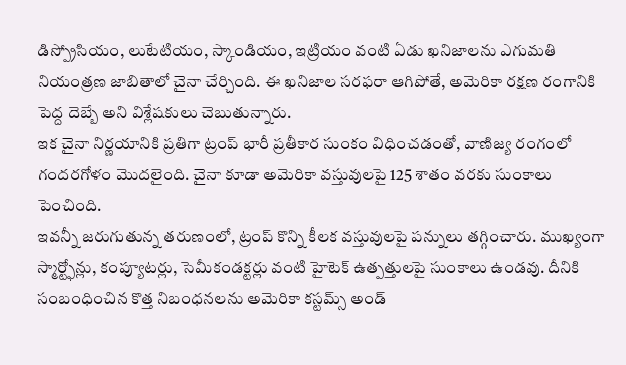డిస్ప్రోసియం, లుటేటియం, స్కాండియం, ఇట్రియం వంటి ఏడు ఖనిజాలను ఎగుమతి నియంత్రణ జాబితాలో చైనా చేర్చింది. ఈ ఖనిజాల సరఫరా ఆగిపోతే, అమెరికా రక్షణ రంగానికి పెద్ద దెబ్బే అని విశ్లేషకులు చెబుతున్నారు.
ఇక చైనా నిర్ణయానికి ప్రతిగా ట్రంప్ భారీ ప్రతీకార సుంకం విధించడంతో, వాణిజ్య రంగంలో గందరగోళం మొదలైంది. చైనా కూడా అమెరికా వస్తువులపై 125 శాతం వరకు సుంకాలు పెంచింది.
ఇవన్నీ జరుగుతున్న తరుణంలో, ట్రంప్ కొన్ని కీలక వస్తువులపై పన్నులు తగ్గించారు. ముఖ్యంగా స్మార్ట్ఫోన్లు, కంప్యూటర్లు, సెమీకండక్టర్లు వంటి హైటెక్ ఉత్పత్తులపై సుంకాలు ఉండవు. దీనికి సంబంధించిన కొత్త నిబంధనలను అమెరికా కస్టమ్స్ అండ్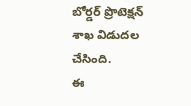బోర్డర్ ప్రొటెక్షన్ శాఖ విడుదల చేసింది.
ఈ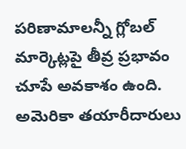పరిణామాలన్నీ గ్లోబల్ మార్కెట్లపై తీవ్ర ప్రభావం చూపే అవకాశం ఉంది. అమెరికా తయారీదారులు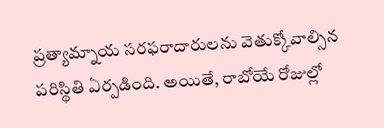ప్రత్యామ్నాయ సరఫరాదారులను వెతుక్కోవాల్సిన పరిస్థితి ఏర్పడింది. అయితే, రాబోయే రోజుల్లో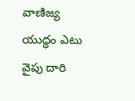వాణిజ్య యుద్ధం ఎటు వైపు దారి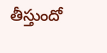తీస్తుందో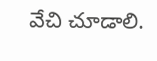వేచి చూడాలి.